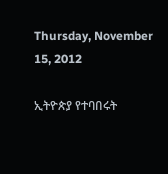Thursday, November 15, 2012

ኢትዮጵያ የተባበሩት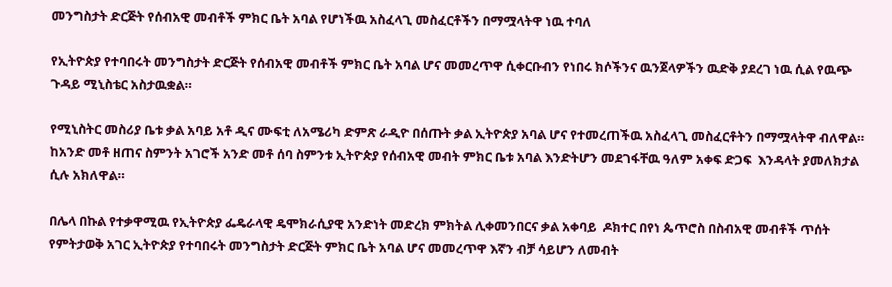መንግስታት ድርጅት የሰብአዊ መብቶች ምክር ቤት አባል የሆነችዉ አስፈላጊ መስፈርቶችን በማሟላትዋ ነዉ ተባለ

የኢትዮጵያ የተባበሩት መንግስታት ድርጅት የሰብአዊ መብቶች ምክር ቤት አባል ሆና መመረጥዋ ሲቀርቡብን የነበሩ ክሶችንና ዉንጀላዎችን ዉድቅ ያደረገ ነዉ ሲል የዉጭ ጉዳይ ሚኒስቴር አስታዉቋል።

የሚኒስትር መስሪያ ቤቱ ቃል አባይ አቶ ዲና ሙፍቲ ለአሜሪካ ድምጽ ራዲዮ በሰጡት ቃል ኢትዮጵያ አባል ሆና የተመረጠችዉ አስፈላጊ መስፈርቶትን በማሟላትዋ ብለዋል። ከአንድ መቶ ዘጠና ስምንት አገሮች አንድ መቶ ሰባ ስምንቱ ኢትዮጵያ የሰብአዊ መብት ምክር ቤቱ አባል እንድትሆን መደገፋቸዉ ዓለም አቀፍ ድጋፍ  እንዳላት ያመለክታል ሲሉ አክለዋል።

በሌላ በኩል የተቃዋሚዉ የኢትዮጵያ ፌዴራላዊ ዴሞክራሲያዊ አንድነት መድረክ ምክትል ሊቀመንበርና ቃል አቀባይ  ዶክተር በየነ ጴጥሮስ በስብአዊ መብቶች ጥሰት የምትታወቅ አገር ኢትዮጵያ የተባበሩት መንግስታት ድርጅት ምክር ቤት አባል ሆና መመረጥዋ እኛን ብቻ ሳይሆን ለመብት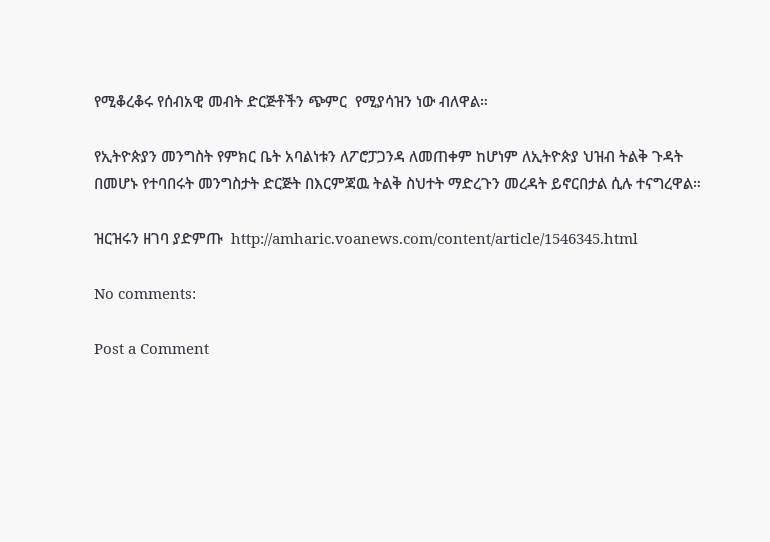የሚቆረቆሩ የሰብአዊ መብት ድርጅቶችን ጭምር  የሚያሳዝን ነው ብለዋል።

የኢትዮጵያን መንግስት የምክር ቤት አባልነቱን ለፖሮፓጋንዳ ለመጠቀም ከሆነም ለኢትዮጵያ ህዝብ ትልቅ ጉዳት በመሆኑ የተባበሩት መንግስታት ድርጅት በእርምጃዉ ትልቅ ስህተት ማድረጉን መረዳት ይኖርበታል ሲሉ ተናግረዋል።

ዝርዝሩን ዘገባ ያድምጡ  http://amharic.voanews.com/content/article/1546345.html

No comments:

Post a Comment